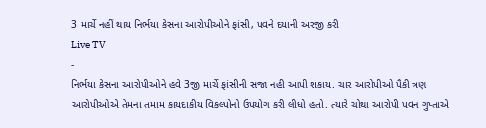3 માર્ચે નહીં થાય નિર્ભયા કેસના આરોપીઓને ફાંસી, પવને દયાની અરજી કરી
Live TV
-
નિર્ભયા કેસના આરોપીઓને હવે 3જી માર્ચે ફાંસીની સજા નહી આપી શકાય. ચાર આરોપીઓ પૈકી ત્રણ આરોપીઓએ તેમના તમામ કાયદાકીય વિકલ્પોનો ઉપયોગ કરી લીધો હતો. ત્યારે ચોથા આરોપી પવન ગુપ્તાએ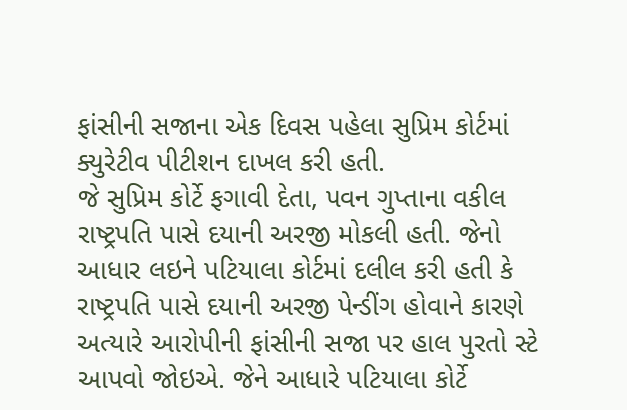ફાંસીની સજાના એક દિવસ પહેલા સુપ્રિમ કોર્ટમાં ક્યુરેટીવ પીટીશન દાખલ કરી હતી.
જે સુપ્રિમ કોર્ટે ફગાવી દેતા, પવન ગુપ્તાના વકીલ રાષ્ટ્રપતિ પાસે દયાની અરજી મોકલી હતી. જેનો આધાર લઇને પટિયાલા કોર્ટમાં દલીલ કરી હતી કે રાષ્ટ્રપતિ પાસે દયાની અરજી પેન્ડીંગ હોવાને કારણે અત્યારે આરોપીની ફાંસીની સજા પર હાલ પુરતો સ્ટે આપવો જોઇએ. જેને આધારે પટિયાલા કોર્ટે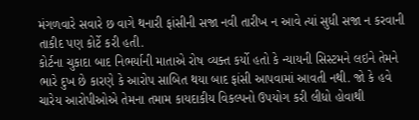મંગળવારે સવારે છ વાગે થનારી ફાંસીની સજા નવી તારીખ ન આવે ત્યાં સુધી સજા ન કરવાની તાકીદ પણ કોર્ટે કરી હતી.
કોર્ટના ચુકાદા બાદ નિભર્યાની માતાએ રોષ વ્યક્ત કર્યો હતો કે ન્યાયની સિસ્ટમને લઇને તેમને ભારે દુખ છે કારણે કે આરોપ સાબિત થયા બાદ ફાંસી આપવામાં આવતી નથી. જો કે હવે ચારેય આરોપીઓએ તેમના તમામ કાયદાકીય વિકલ્પનો ઉપયોગ કરી લીધો હોવાથી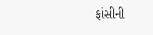ફાંસીની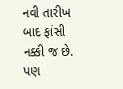નવી તારીખ બાદ ફાંસી નક્કી જ છે. પણ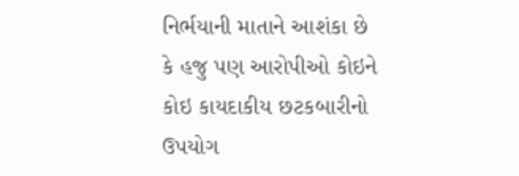નિર્ભયાની માતાને આશંકા છે કે હજુ પણ આરોપીઓ કોઇને કોઇ કાયદાકીય છટકબારીનો ઉપયોગ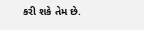કરી શકે તેમ છે.